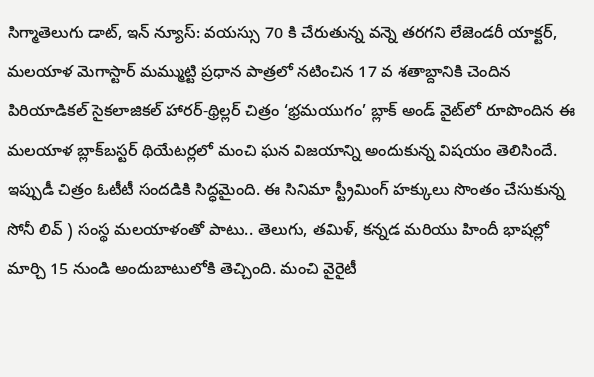సిగ్మాతెలుగు డాట్, ఇన్ న్యూస్: వయస్సు 70 కి చేరుతున్న వన్నె తరగని లేజెండరీ యాక్టర్, మలయాళ మెగాస్టార్ మమ్ముట్టి ప్రధాన పాత్రలో నటించిన 17 వ శతాబ్దానికి చెందిన పిరియాడికల్ సైకలాజికల్ హారర్-థ్రిల్లర్ చిత్రం ‘భ్రమయుగం’ బ్లాక్ అండ్ వైట్‌లో రూపొందిన ఈ మలయాళ బ్లాక్‌బస్టర్ థియేటర్లలో మంచి ఘన విజయాన్ని అందుకున్న విషయం తెలిసిందే. ఇప్పుడీ చిత్రం ఓటీటీ సందడికి సిద్ధమైంది. ఈ సినిమా స్ట్రీమింగ్ హక్కులు సొంతం చేసుకున్న సోనీ లివ్ ) సంస్థ మలయాళంతో పాటు.. తెలుగు, తమిళ్, కన్నడ మరియు హిందీ భాషల్లో మార్చి 15 నుండి అందుబాటులోకి తెచ్చింది. మంచి వైరైటీ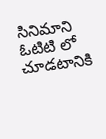సినిమాని ఓటిటి లో చూడటానికి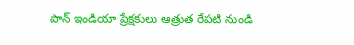పాన్ ఇండియా ప్రేక్షకులు ఆత్రుత రేపటి నుండి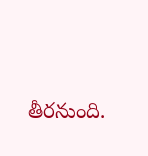తీరనుంది.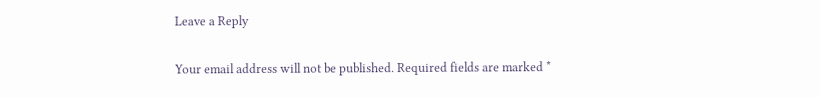Leave a Reply

Your email address will not be published. Required fields are marked *